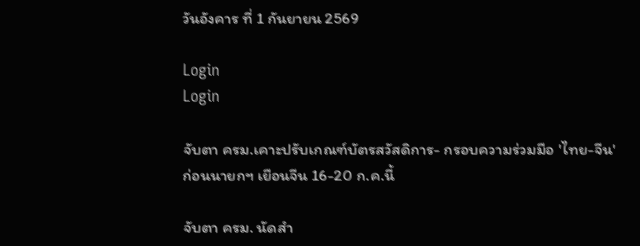วันอังคาร ที่ 1 กันยายน 2569

Login
Login

จับตา ครม.เคาะปรับเกณฑ์บัตรสวัสดิการ- กรอบความร่วมมือ 'ไทย-จีน' ก่อนนายกฯ เยือนจีน 16-20 ก.ค.นี้

จับตา ครม. นัดสำ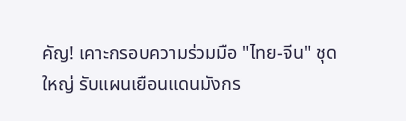คัญ! เคาะกรอบความร่วมมือ "ไทย-จีน" ชุดใหญ่ รับแผนเยือนแดนมังกร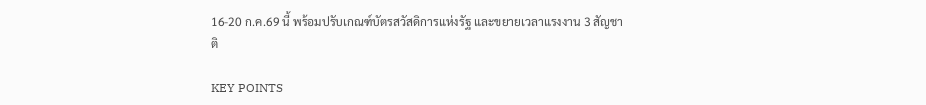16-20 ก.ค.69 นี้ พร้อมปรับเกณฑ์บัตรสวัสดิการแห่งรัฐ และขยายเวลาแรงงาน 3 สัญชาติ

KEY POINTS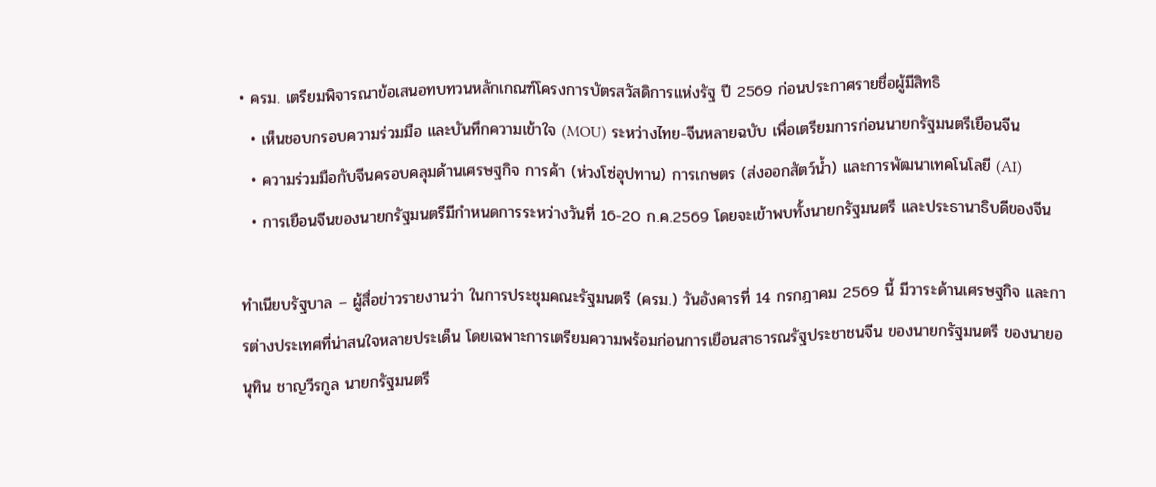• ครม. เตรียมพิจารณาข้อเสนอทบทวนหลักเกณฑ์โครงการบัตรสวัสดิการแห่งรัฐ ปี 2569 ก่อนประกาศรายชื่อผู้มีสิทธิ
  • เห็นชอบกรอบความร่วมมือ และบันทึกความเข้าใจ (MOU) ระหว่างไทย-จีนหลายฉบับ เพื่อเตรียมการก่อนนายกรัฐมนตรีเยือนจีน
  • ความร่วมมือกับจีนครอบคลุมด้านเศรษฐกิจ การค้า (ห่วงโซ่อุปทาน) การเกษตร (ส่งออกสัตว์น้ำ) และการพัฒนาเทคโนโลยี (AI)
  • การเยือนจีนของนายกรัฐมนตรีมีกำหนดการระหว่างวันที่ 16-20 ก.ค.2569 โดยจะเข้าพบทั้งนายกรัฐมนตรี และประธานาธิบดีของจีน

ทำเนียบรัฐบาล – ผู้สื่อข่าวรายงานว่า ในการประชุมคณะรัฐมนตรี (ครม.) วันอังคารที่ 14 กรกฎาคม 2569 นี้ มีวาระด้านเศรษฐกิจ และการต่างประเทศที่น่าสนใจหลายประเด็น โดยเฉพาะการเตรียมความพร้อมก่อนการเยือนสาธารณรัฐประชาชนจีน ของนายกรัฐมนตรี ของนายอนุทิน ชาญวีรกูล นายกรัฐมนตรี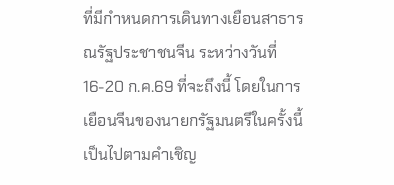ที่มีกำหนดการเดินทางเยือนสาธารณรัฐประชาชนจีน ระหว่างวันที่ 16-20 ก.ค.69 ที่จะถึงนี้ โดยในการเยือนจีนของนายกรัฐมนตรีในครั้งนี้เป็นไปตามคำเชิญ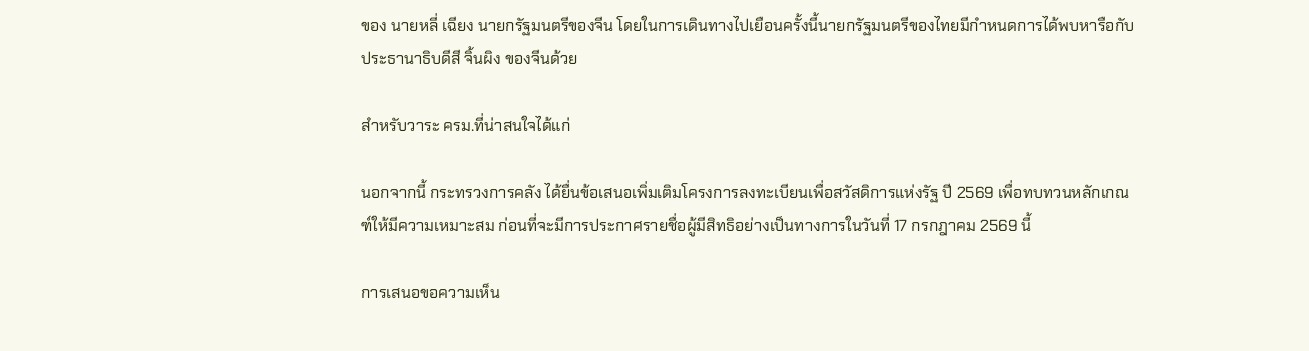ของ นายหลี่ เฉียง นายกรัฐมนตรีของจีน โดยในการเดินทางไปเยือนครั้งนี้นายกรัฐมนตรีของไทยมีกำหนดการได้พบหารือกับประธานาธิบดีสี จิ้นผิง ของจีนด้วย

สำหรับวาระ ครม.ที่น่าสนใจได้แก่

นอกจากนี้ กระทรวงการคลัง ได้ยื่นข้อเสนอเพิ่มเติมโครงการลงทะเบียนเพื่อสวัสดิการแห่งรัฐ ปี 2569 เพื่อทบทวนหลักเกณฑ์ให้มีความเหมาะสม ก่อนที่จะมีการประกาศรายชื่อผู้มีสิทธิอย่างเป็นทางการในวันที่ 17 กรกฎาคม 2569 นี้

การเสนอขอความเห็น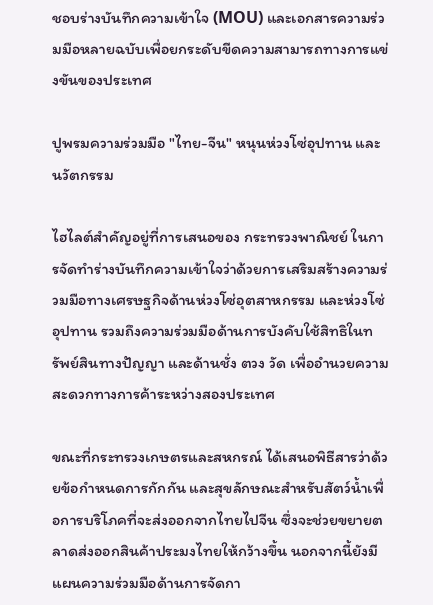ชอบร่างบันทึกความเข้าใจ (MOU) และเอกสารความร่วมมือหลายฉบับเพื่อยกระดับขีดความสามารถทางการแข่งขันของประเทศ

ปูพรมความร่วมมือ "ไทย-จีน" หนุนห่วงโซ่อุปทาน และนวัตกรรม

ไฮไลต์สำคัญอยู่ที่การเสนอของ กระทรวงพาณิชย์ ในการจัดทำร่างบันทึกความเข้าใจว่าด้วยการเสริมสร้างความร่วมมือทางเศรษฐกิจด้านห่วงโซ่อุตสาหกรรม และห่วงโซ่อุปทาน รวมถึงความร่วมมือด้านการบังคับใช้สิทธิในทรัพย์สินทางปัญญา และด้านชั่ง ตวง วัด เพื่ออำนวยความสะดวกทางการค้าระหว่างสองประเทศ

ขณะที่กระทรวงเกษตรและสหกรณ์ ได้เสนอพิธีสารว่าด้วยข้อกำหนดการกักกัน และสุขลักษณะสำหรับสัตว์น้ำเพื่อการบริโภคที่จะส่งออกจากไทยไปจีน ซึ่งจะช่วยขยายตลาดส่งออกสินค้าประมงไทยให้กว้างขึ้น นอกจากนี้ยังมีแผนความร่วมมือด้านการจัดกา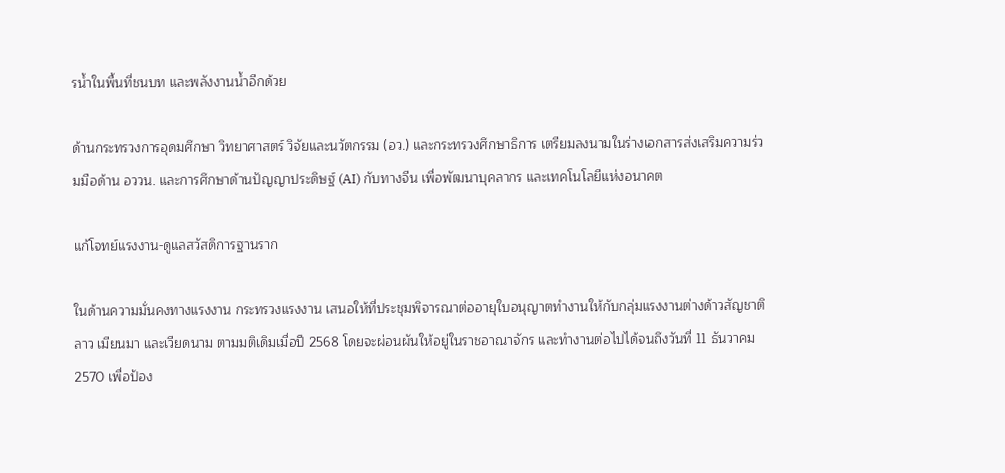รน้ำในพื้นที่ชนบท และพลังงานน้ำอีกด้วย

ด้านกระทรวงการอุดมศึกษา วิทยาศาสตร์ วิจัยและนวัตกรรม (อว.) และกระทรวงศึกษาธิการ เตรียมลงนามในร่างเอกสารส่งเสริมความร่วมมือด้าน อววน. และการศึกษาด้านปัญญาประดิษฐ์ (AI) กับทางจีน เพื่อพัฒนาบุคลากร และเทคโนโลยีแห่งอนาคต

แก้โจทย์แรงงาน-ดูแลสวัสดิการฐานราก

ในด้านความมั่นคงทางแรงงาน กระทรวงแรงงาน เสนอให้ที่ประชุมพิจารณาต่ออายุใบอนุญาตทำงานให้กับกลุ่มแรงงานต่างด้าวสัญชาติลาว เมียนมา และเวียดนาม ตามมติเดิมเมื่อปี 2568 โดยจะผ่อนผันให้อยู่ในราชอาณาจักร และทำงานต่อไปได้จนถึงวันที่ 11 ธันวาคม 2570 เพื่อป้อง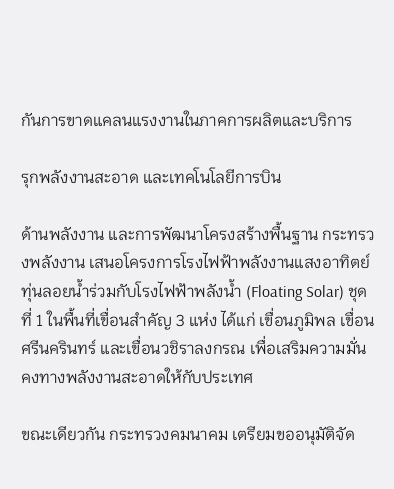กันการขาดแคลนแรงงานในภาคการผลิตและบริการ

รุกพลังงานสะอาด และเทคโนโลยีการบิน

ด้านพลังงาน และการพัฒนาโครงสร้างพื้นฐาน กระทรวงพลังงาน เสนอโครงการโรงไฟฟ้าพลังงานแสงอาทิตย์ทุ่นลอยน้ำร่วมกับโรงไฟฟ้าพลังน้ำ (Floating Solar) ชุดที่ 1 ในพื้นที่เขื่อนสำคัญ 3 แห่ง ได้แก่ เขื่อนภูมิพล เขื่อนศรีนครินทร์ และเขื่อนวชิราลงกรณ เพื่อเสริมความมั่นคงทางพลังงานสะอาดให้กับประเทศ

ขณะเดียวกัน กระทรวงคมนาคม เตรียมขออนุมัติจัด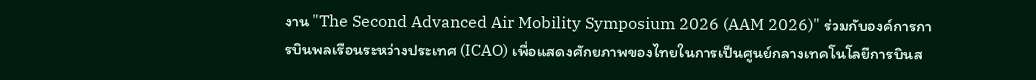งาน "The Second Advanced Air Mobility Symposium 2026 (AAM 2026)" ร่วมกับองค์การการบินพลเรือนระหว่างประเทศ (ICAO) เพื่อแสดงศักยภาพของไทยในการเป็นศูนย์กลางเทคโนโลยีการบินส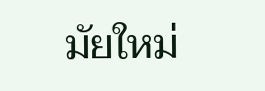มัยใหม่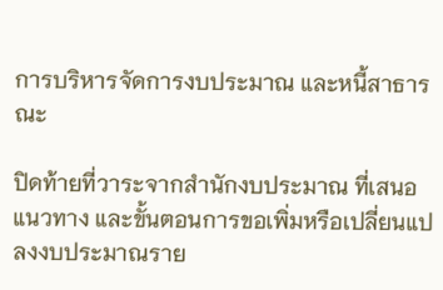การบริหารจัดการงบประมาณ และหนี้สาธารณะ

ปิดท้ายที่วาระจากสำนักงบประมาณ ที่เสนอแนวทาง และขั้นตอนการขอเพิ่มหรือเปลี่ยนแปลงงบประมาณราย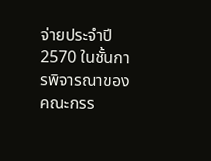จ่ายประจำปี 2570 ในชั้นการพิจารณาของคณะกรร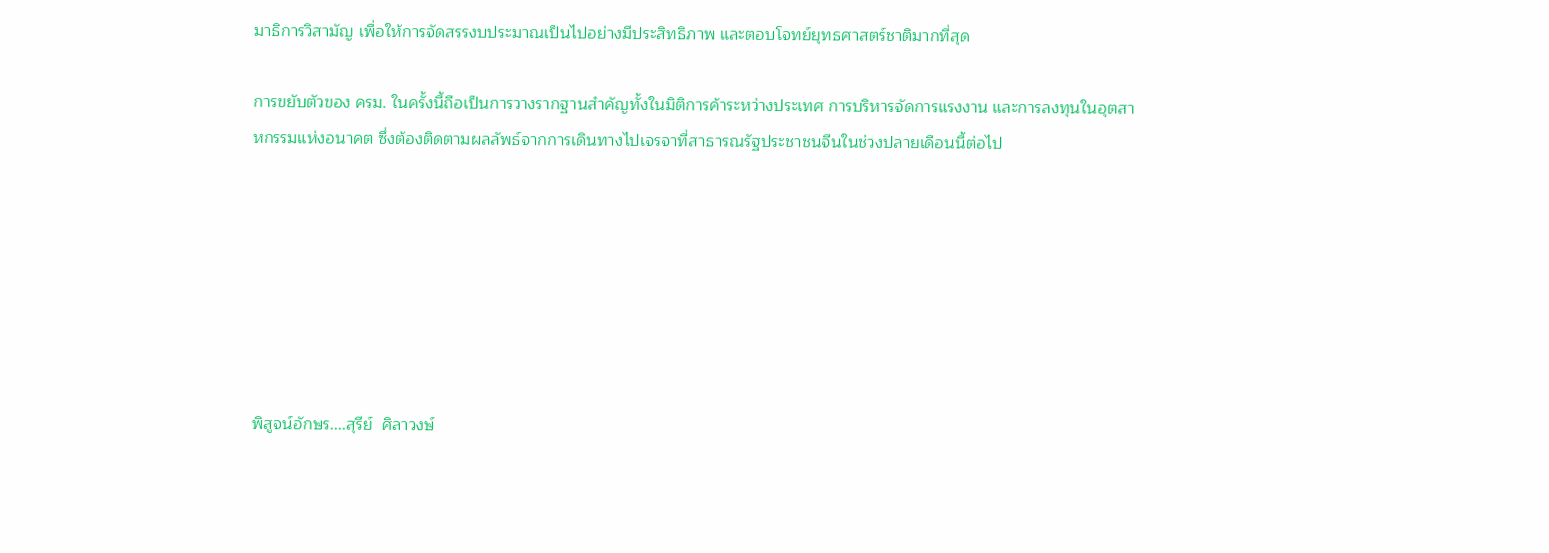มาธิการวิสามัญ เพื่อให้การจัดสรรงบประมาณเป็นไปอย่างมีประสิทธิภาพ และตอบโจทย์ยุทธศาสตร์ชาติมากที่สุด

การขยับตัวของ ครม. ในครั้งนี้ถือเป็นการวางรากฐานสำคัญทั้งในมิติการค้าระหว่างประเทศ การบริหารจัดการแรงงาน และการลงทุนในอุตสาหกรรมแห่งอนาคต ซึ่งต้องติดตามผลลัพธ์จากการเดินทางไปเจรจาที่สาธารณรัฐประชาชนจีนในช่วงปลายเดือนนี้ต่อไป







พิสูจน์อักษร....สุรีย์  ศิลาวงษ์